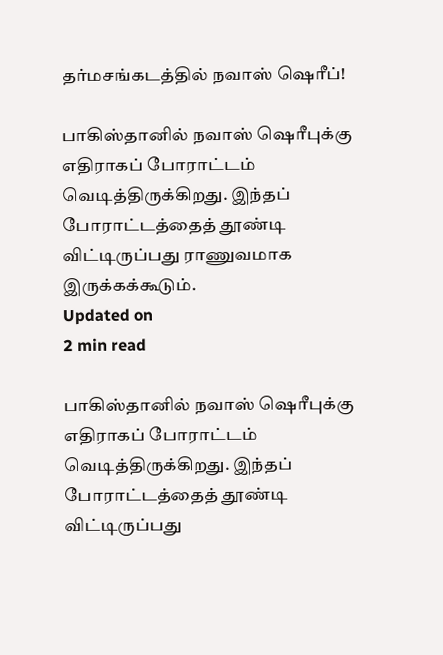தர்மசங்கடத்தில் நவாஸ் ஷெரீப்!

பாகிஸ்தானில் நவாஸ் ஷெரீபுக்கு எதிராகப் போராட்டம் வெடித்திருக்கிறது. இந்தப் போராட்டத்தைத் தூண்டி விட்டிருப்பது ராணுவமாக இருக்கக்கூடும்.
Updated on
2 min read

பாகிஸ்தானில் நவாஸ் ஷெரீபுக்கு எதிராகப் போராட்டம் வெடித்திருக்கிறது. இந்தப் போராட்டத்தைத் தூண்டி விட்டிருப்பது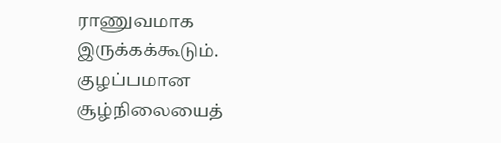ராணுவமாக இருக்கக்கூடும். குழப்பமான சூழ்நிலையைத்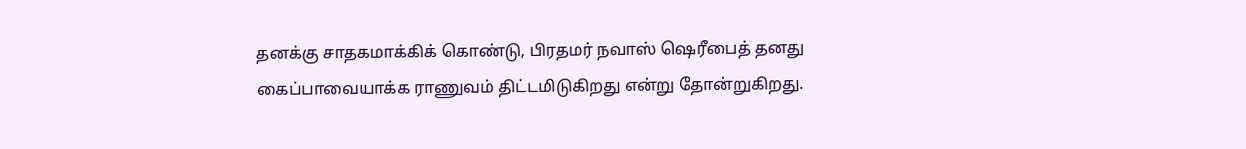தனக்கு சாதகமாக்கிக் கொண்டு, பிரதமர் நவாஸ் ஷெரீபைத் தனது கைப்பாவையாக்க ராணுவம் திட்டமிடுகிறது என்று தோன்றுகிறது.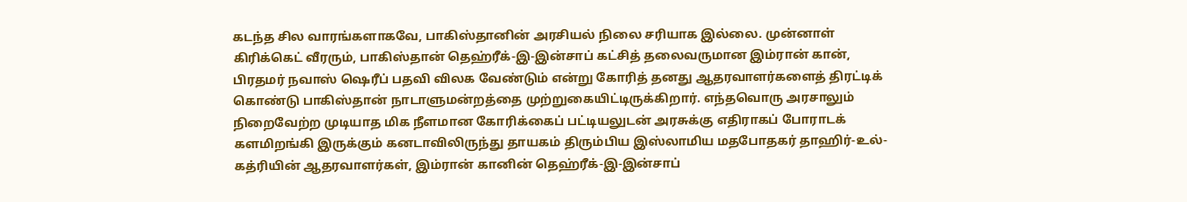கடந்த சில வாரங்களாகவே, பாகிஸ்தானின் அரசியல் நிலை சரியாக இல்லை. முன்னாள் கிரிக்கெட் வீரரும், பாகிஸ்தான் தெஹ்ரீக்-இ-இன்சாப் கட்சித் தலைவருமான இம்ரான் கான், பிரதமர் நவாஸ் ஷெரீப் பதவி விலக வேண்டும் என்று கோரித் தனது ஆதரவாளர்களைத் திரட்டிக் கொண்டு பாகிஸ்தான் நாடாளுமன்றத்தை முற்றுகையிட்டிருக்கிறார். எந்தவொரு அரசாலும் நிறைவேற்ற முடியாத மிக நீளமான கோரிக்கைப் பட்டியலுடன் அரசுக்கு எதிராகப் போராடக் களமிறங்கி இருக்கும் கனடாவிலிருந்து தாயகம் திரும்பிய இஸ்லாமிய மதபோதகர் தாஹிர்-உல்-கத்ரியின் ஆதரவாளர்கள், இம்ரான் கானின் தெஹ்ரீக்-இ-இன்சாப்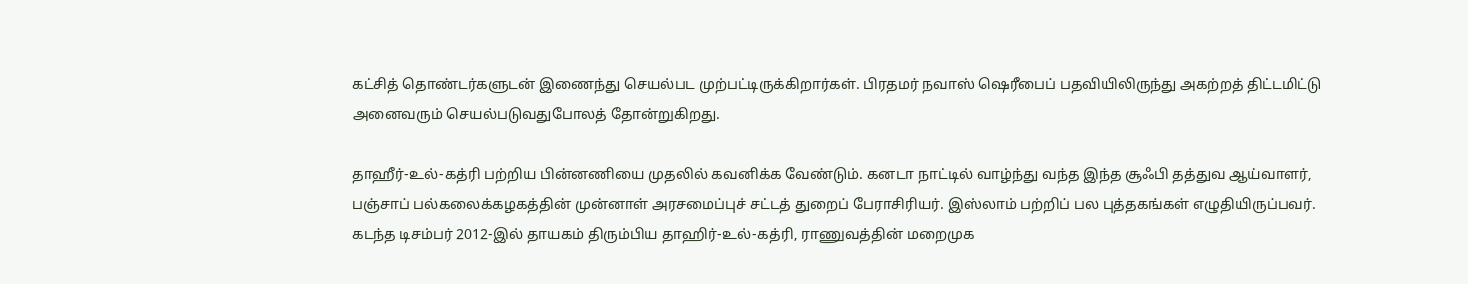கட்சித் தொண்டர்களுடன் இணைந்து செயல்பட முற்பட்டிருக்கிறார்கள். பிரதமர் நவாஸ் ஷெரீபைப் பதவியிலிருந்து அகற்றத் திட்டமிட்டு அனைவரும் செயல்படுவதுபோலத் தோன்றுகிறது.

தாஹீர்-உல்-கத்ரி பற்றிய பின்னணியை முதலில் கவனிக்க வேண்டும். கனடா நாட்டில் வாழ்ந்து வந்த இந்த சூஃபி தத்துவ ஆய்வாளர், பஞ்சாப் பல்கலைக்கழகத்தின் முன்னாள் அரசமைப்புச் சட்டத் துறைப் பேராசிரியர். இஸ்லாம் பற்றிப் பல புத்தகங்கள் எழுதியிருப்பவர். கடந்த டிசம்பர் 2012-இல் தாயகம் திரும்பிய தாஹிர்-உல்-கத்ரி, ராணுவத்தின் மறைமுக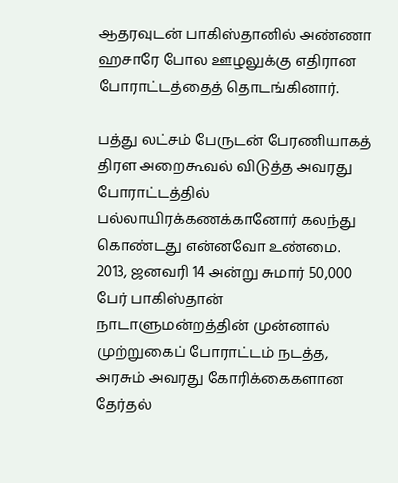ஆதரவுடன் பாகிஸ்தானில் அண்ணா ஹசாரே போல ஊழலுக்கு எதிரான போராட்டத்தைத் தொடங்கினார்.

பத்து லட்சம் பேருடன் பேரணியாகத் திரள அறைகூவல் விடுத்த அவரது போராட்டத்தில் பல்லாயிரக்கணக்கானோர் கலந்து கொண்டது என்னவோ உண்மை. 2013, ஜனவரி 14 அன்று சுமார் 50,000 பேர் பாகிஸ்தான் நாடாளுமன்றத்தின் முன்னால் முற்றுகைப் போராட்டம் நடத்த, அரசும் அவரது கோரிக்கைகளான தேர்தல்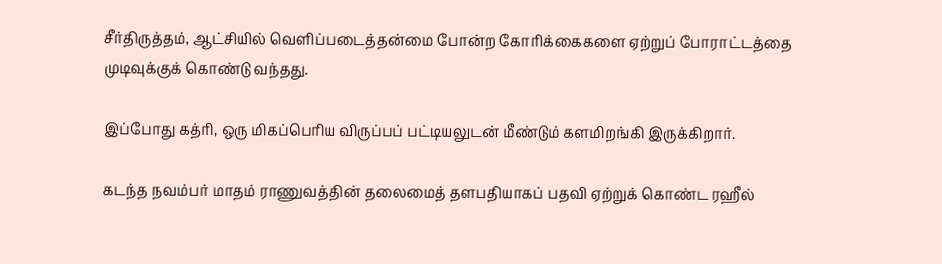சீர்திருத்தம், ஆட்சியில் வெளிப்படைத்தன்மை போன்ற கோரிக்கைகளை ஏற்றுப் போராட்டத்தை முடிவுக்குக் கொண்டு வந்தது.

இப்போது கத்ரி, ஒரு மிகப்பெரிய விருப்பப் பட்டியலுடன் மீண்டும் களமிறங்கி இருக்கிறார்.

கடந்த நவம்பர் மாதம் ராணுவத்தின் தலைமைத் தளபதியாகப் பதவி ஏற்றுக் கொண்ட ரஹீல்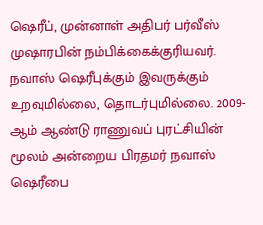ஷெரீப், முன்னாள் அதிபர் பர்வீஸ் முஷாரபின் நம்பிக்கைக்குரியவர். நவாஸ் ஷெரீபுக்கும் இவருக்கும் உறவுமில்லை, தொடர்புமில்லை. 2009-ஆம் ஆண்டு ராணுவப் புரட்சியின் மூலம் அன்றைய பிரதமர் நவாஸ் ஷெரீபை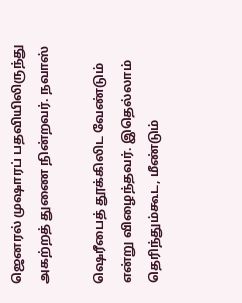ஜெனரல் முஷாரப் பதவியிலிருந்து அகற்றத் துணை நின்றவர். நவாஸ்

ஷெரீபைத் தூக்கிலிட வேண்டும் என்று விழைந்தவர். இதெல்லாம் தெரிந்தும்கூட, மீண்டும்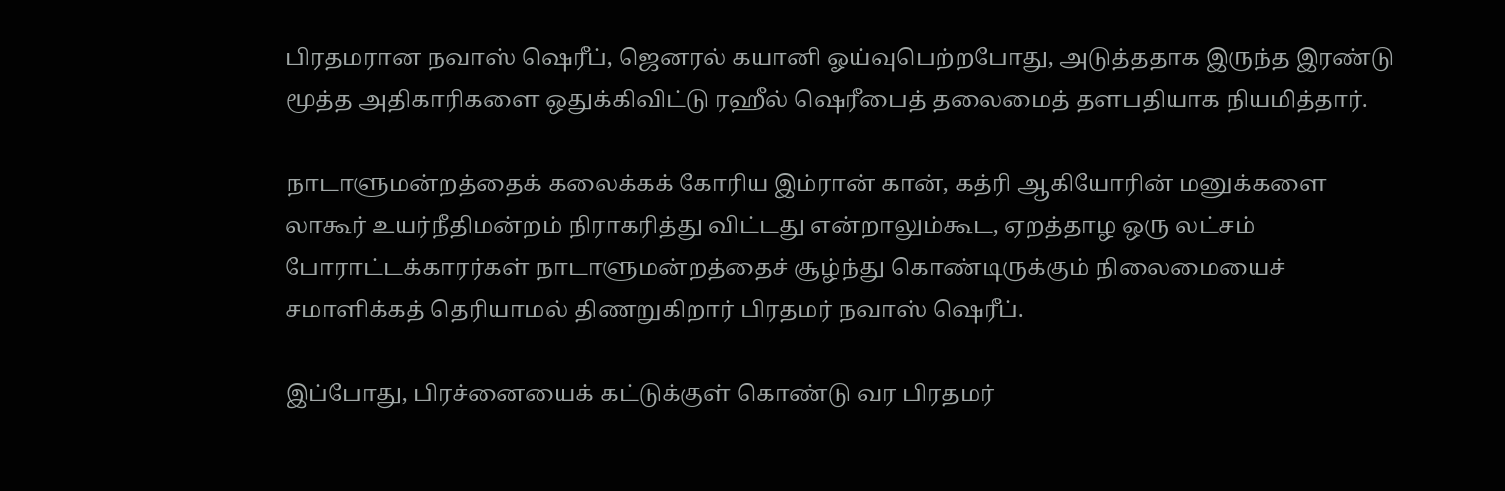பிரதமரான நவாஸ் ஷெரீப், ஜெனரல் கயானி ஓய்வுபெற்றபோது, அடுத்ததாக இருந்த இரண்டு மூத்த அதிகாரிகளை ஒதுக்கிவிட்டு ரஹீல் ஷெரீபைத் தலைமைத் தளபதியாக நியமித்தார்.

நாடாளுமன்றத்தைக் கலைக்கக் கோரிய இம்ரான் கான், கத்ரி ஆகியோரின் மனுக்களை லாகூர் உயர்நீதிமன்றம் நிராகரித்து விட்டது என்றாலும்கூட, ஏறத்தாழ ஒரு லட்சம் போராட்டக்காரர்கள் நாடாளுமன்றத்தைச் சூழ்ந்து கொண்டிருக்கும் நிலைமையைச் சமாளிக்கத் தெரியாமல் திணறுகிறார் பிரதமர் நவாஸ் ஷெரீப்.

இப்போது, பிரச்னையைக் கட்டுக்குள் கொண்டு வர பிரதமர்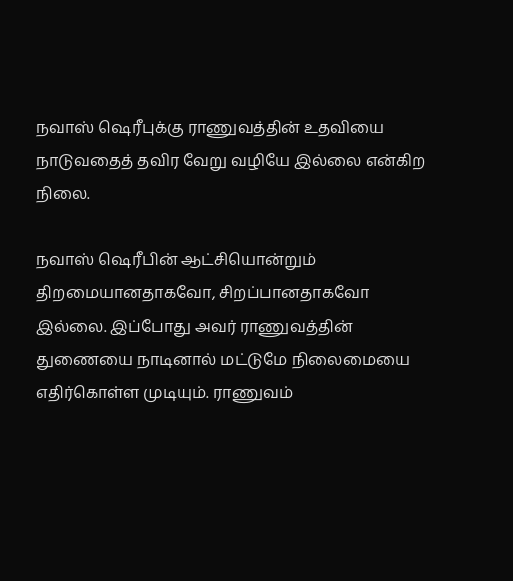நவாஸ் ஷெரீபுக்கு ராணுவத்தின் உதவியை நாடுவதைத் தவிர வேறு வழியே இல்லை என்கிற நிலை.

நவாஸ் ஷெரீபின் ஆட்சியொன்றும் திறமையானதாகவோ, சிறப்பானதாகவோ இல்லை. இப்போது அவர் ராணுவத்தின் துணையை நாடினால் மட்டுமே நிலைமையை எதிர்கொள்ள முடியும். ராணுவம்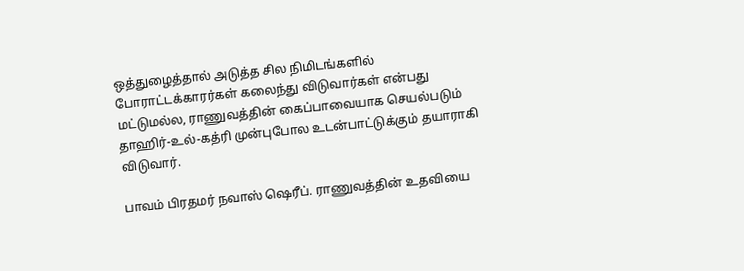ஒத்துழைத்தால் அடுத்த சில நிமிடங்களில் போராட்டக்காரர்கள் கலைந்து விடுவார்கள் என்பது மட்டுமல்ல, ராணுவத்தின் கைப்பாவையாக செயல்படும் தாஹிர்-உல்-கத்ரி முன்புபோல உடன்பாட்டுக்கும் தயாராகி விடுவார்.

பாவம் பிரதமர் நவாஸ் ஷெரீப். ராணுவத்தின் உதவியை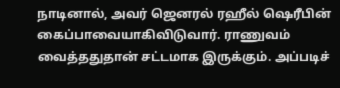நாடினால், அவர் ஜெனரல் ரஹீல் ஷெரீபின் கைப்பாவையாகிவிடுவார். ராணுவம் வைத்ததுதான் சட்டமாக இருக்கும். அப்படிச்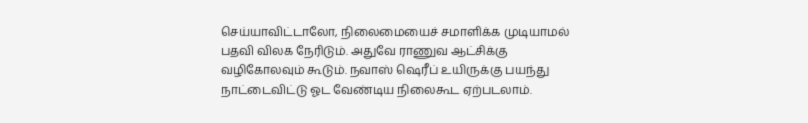செய்யாவிட்டாலோ, நிலைமையைச் சமாளிக்க முடியாமல் பதவி விலக நேரிடும். அதுவே ராணுவ ஆட்சிக்கு வழிகோலவும் கூடும். நவாஸ் ஷெரீப் உயிருக்கு பயந்து நாட்டைவிட்டு ஓட வேண்டிய நிலைகூட ஏற்படலாம்.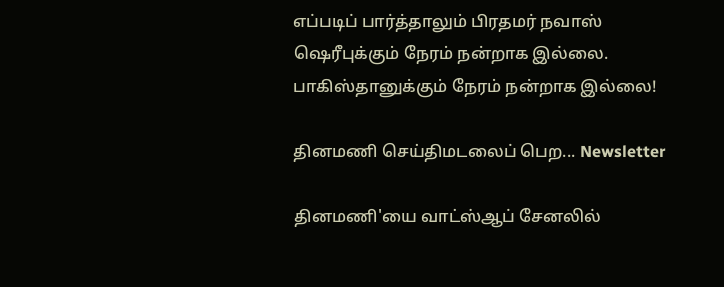எப்படிப் பார்த்தாலும் பிரதமர் நவாஸ் ஷெரீபுக்கும் நேரம் நன்றாக இல்லை. பாகிஸ்தானுக்கும் நேரம் நன்றாக இல்லை!

தினமணி செய்திமடலைப் பெற... Newsletter

தினமணி'யை வாட்ஸ்ஆப் சேனலில்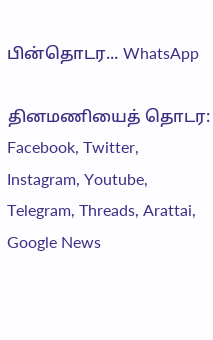பின்தொடர... WhatsApp

தினமணியைத் தொடர: Facebook, Twitter, Instagram, Youtube, Telegram, Threads, Arattai, Google News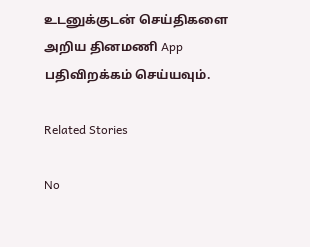உடனுக்குடன் செய்திகளை அறிய தினமணி App பதிவிறக்கம் செய்யவும்.

Related Stories

No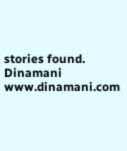stories found.
Dinamani
www.dinamani.com